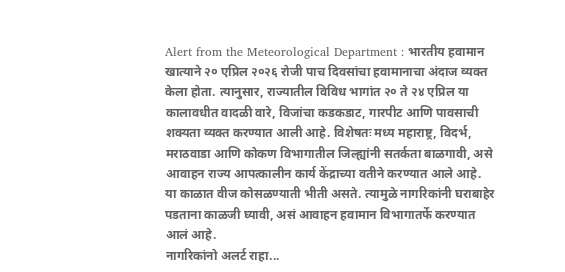Alert from the Meteorological Department : भारतीय हवामान खात्याने २० एप्रिल २०२६ रोजी पाच दिवसांचा हवामानाचा अंदाज व्यक्त केला होता. त्यानुसार, राज्यातील विविध भागांत २० ते २४ एप्रिल या कालावधीत वादळी वारे, विजांचा कडकडाट, गारपीट आणि पावसाची शक्यता व्यक्त करण्यात आली आहे. विशेषतः मध्य महाराष्ट्र, विदर्भ, मराठवाडा आणि कोकण विभागातील जिल्ह्यांनी सतर्कता बाळगावी, असे आवाहन राज्य आपत्कालीन कार्य केंद्राच्या वतीने करण्यात आले आहे. या काळात वीज कोसळण्याती भीती असते. त्यामुळे नागरिकांनी घराबाहेर पडताना काळजी घ्यावी, असं आवाहन हवामान विभागातर्फे करण्यात आलं आहे.
नागरिकांनो अलर्ट राहा...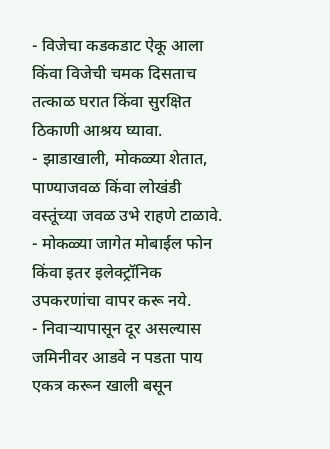- विजेचा कडकडाट ऐकू आला किंवा विजेची चमक दिसताच तत्काळ घरात किंवा सुरक्षित ठिकाणी आश्रय घ्यावा.
- झाडाखाली, मोकळ्या शेतात, पाण्याजवळ किंवा लोखंडी वस्तूंच्या जवळ उभे राहणे टाळावे.
- मोकळ्या जागेत मोबाईल फोन किंवा इतर इलेक्ट्रॉनिक उपकरणांचा वापर करू नये.
- निवाऱ्यापासून दूर असल्यास जमिनीवर आडवे न पडता पाय एकत्र करून खाली बसून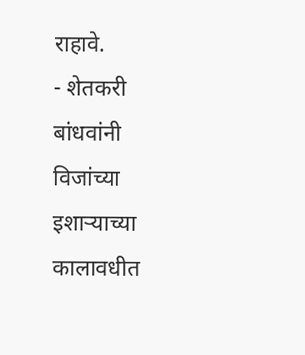राहावे.
- शेतकरी बांधवांनी विजांच्या इशाऱ्याच्या कालावधीत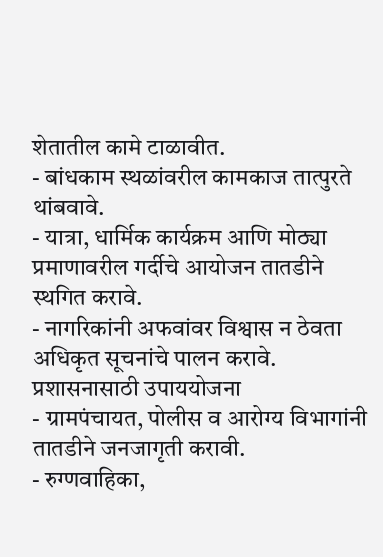शेतातील कामे टाळावीत.
- बांधकाम स्थळांवरील कामकाज तात्पुरते थांबवावे.
- यात्रा, धार्मिक कार्यक्रम आणि मोठ्या प्रमाणावरील गर्दीचे आयोजन तातडीने स्थगित करावे.
- नागरिकांनी अफवांवर विश्वास न ठेवता अधिकृत सूचनांचे पालन करावे.
प्रशासनासाठी उपाययोजना
- ग्रामपंचायत, पोलीस व आरोग्य विभागांनी तातडीने जनजागृती करावी.
- रुग्णवाहिका,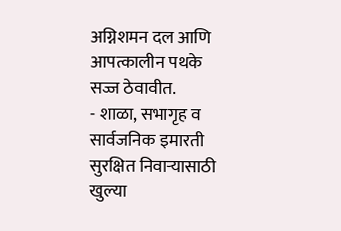अग्निशमन दल आणि आपत्कालीन पथके सज्ज ठेवावीत.
- शाळा, सभागृह व सार्वजनिक इमारती सुरक्षित निवाऱ्यासाठी खुल्या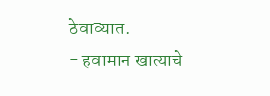ठेवाव्यात.
- हवामान खात्याचे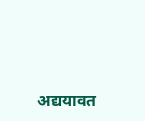अद्ययावत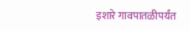इशारे गावपातळीपर्यंत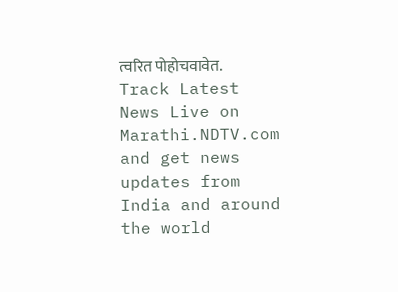त्वरित पोहोचवावेत.
Track Latest News Live on Marathi.NDTV.com and get news updates from India and around the world